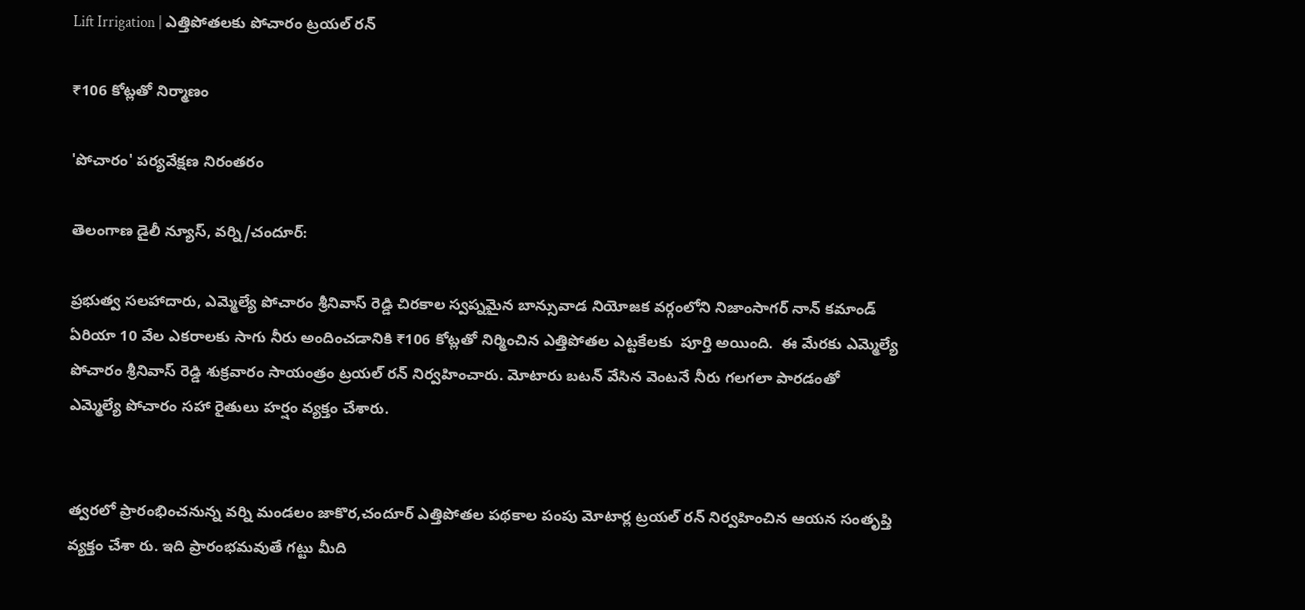Lift Irrigation | ఎత్తిపోతలకు పోచారం ట్రయల్ రన్

₹106 కోట్లతో నిర్మాణం

'పోచారం' పర్యవేక్షణ నిరంతరం

తెలంగాణ డైలీ న్యూస్, వర్ని/చందూర్:

ప్రభుత్వ సలహాదారు, ఎమ్మెల్యే పోచారం శ్రీనివాస్ రెడ్డి చిరకాల స్వప్నమైన బాన్సువాడ నియోజక వర్గంలోని నిజాంసాగర్ నాన్ కమాండ్ ఏరియా 10 వేల ఎకరాలకు సాగు నీరు అందించడానికి ₹106 కోట్లతో నిర్మించిన ఎత్తిపోతల ఎట్టకేలకు  పూర్తి అయింది.  ఈ మేరకు ఎమ్మెల్యే పోచారం శ్రీనివాస్ రెడ్డి శుక్రవారం సాయంత్రం ట్రయల్ రన్ నిర్వహించారు. మోటారు బటన్ వేసిన వెంటనే నీరు గలగలా పారడంతో  ఎమ్మెల్యే పోచారం సహా రైతులు హర్షం వ్యక్తం చేశారు.


త్వరలో ప్రారంభించనున్న వర్ని మండలం జాకొర,చందూర్ ఎత్తిపోతల పథకాల పంపు మోటార్ల ట్రయల్ రన్ నిర్వహించిన ఆయన సంతృప్తి వ్యక్తం చేశా రు. ఇది ప్రారంభమవుతే గట్టు మీది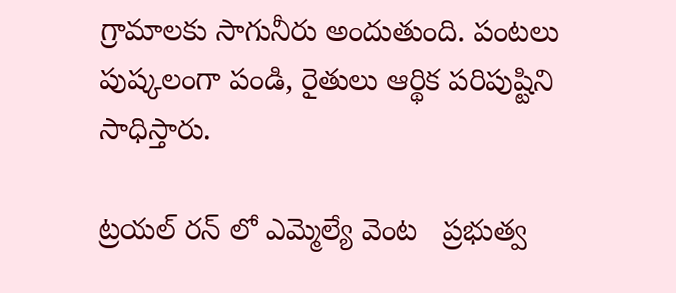గ్రామాలకు సాగునీరు అందుతుంది. పంటలు పుష్కలంగా పండి, రైతులు ఆర్థిక పరిపుష్టిని సాధిస్తారు.

ట్రయల్ రన్ లో ఎమ్మెల్యే వెంట   ప్రభుత్వ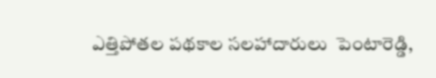ఎత్తిపోతల పథకాల సలహాదారులు  పెంటారెడ్డి,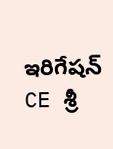ఇరిగేషన్ CE శ్రీ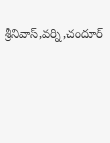శ్రీనివాస్,వర్ని,చందూర్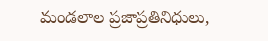మండలాల ప్రజాప్రతినిధులు,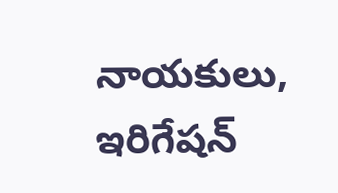నాయకులు, ఇరిగేషన్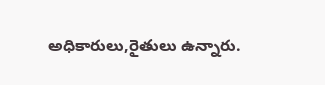అధికారులు,రైతులు ఉన్నారు.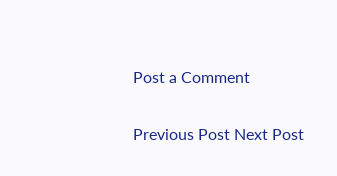Post a Comment

Previous Post Next Post